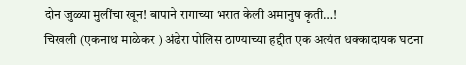दोन जुळ्या मुलींचा खून! बापाने रागाच्या भरात केली अमानुष कृती…!
चिखली (एकनाथ माळेकर ) अंढेरा पोलिस ठाण्याच्या हद्दीत एक अत्यंत धक्कादायक घटना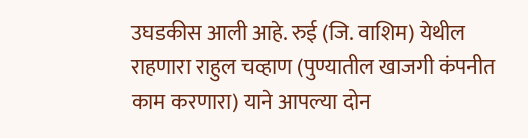उघडकीस आली आहे. रुई (जि. वाशिम) येथील राहणारा राहुल चव्हाण (पुण्यातील खाजगी कंपनीत काम करणारा) याने आपल्या दोन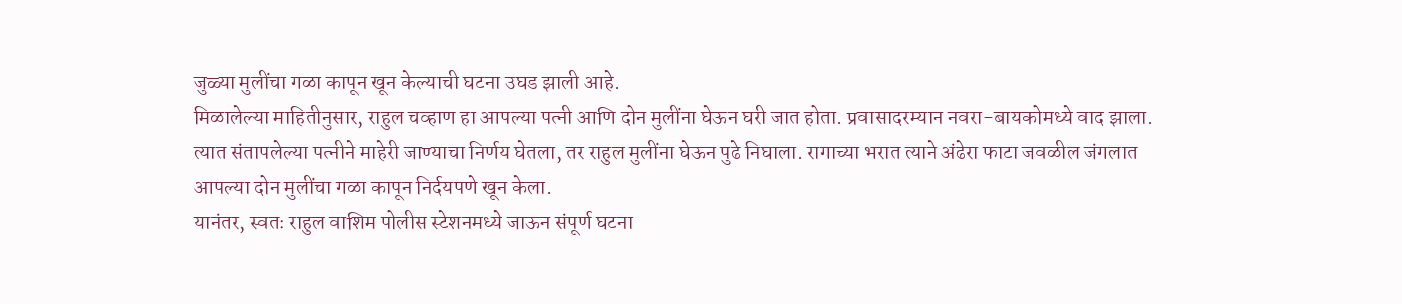जुळ्या मुलींचा गळा कापून खून केल्याची घटना उघड झाली आहे.
मिळालेल्या माहितीनुसार, राहुल चव्हाण हा आपल्या पत्नी आणि दोन मुलींना घेऊन घरी जात होता. प्रवासादरम्यान नवरा-बायकोमध्ये वाद झाला. त्यात संतापलेल्या पत्नीने माहेरी जाण्याचा निर्णय घेतला, तर राहुल मुलींना घेऊन पुढे निघाला. रागाच्या भरात त्याने अंढेरा फाटा जवळील जंगलात आपल्या दोन मुलींचा गळा कापून निर्दयपणे खून केला.
यानंतर, स्वतः राहुल वाशिम पोलीस स्टेशनमध्ये जाऊन संपूर्ण घटना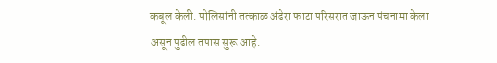कबूल केली. पोलिसांनी तत्काळ अंढेरा फाटा परिसरात जाऊन पंचनामा केला असून पुढील तपास सुरू आहे.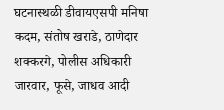घटनास्थळी डीवायएसपी मनिषा कदम, संतोष खराडे, ठाणेदार शक्करगे, पोलीस अधिकारी जारवार, फूसे, जाधव आदी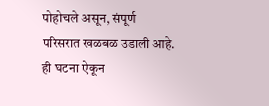पोहोचले असून, संपूर्ण परिसरात खळबळ उडाली आहे.
ही घटना ऐकून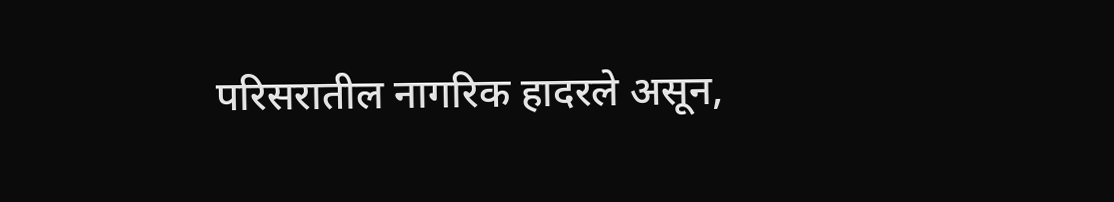परिसरातील नागरिक हादरले असून,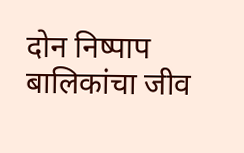दोन निष्पाप बालिकांचा जीव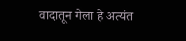वादातून गेला हे अत्यंत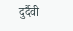दुर्दैवी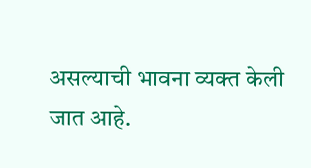असल्याची भावना व्यक्त केली जात आहे.